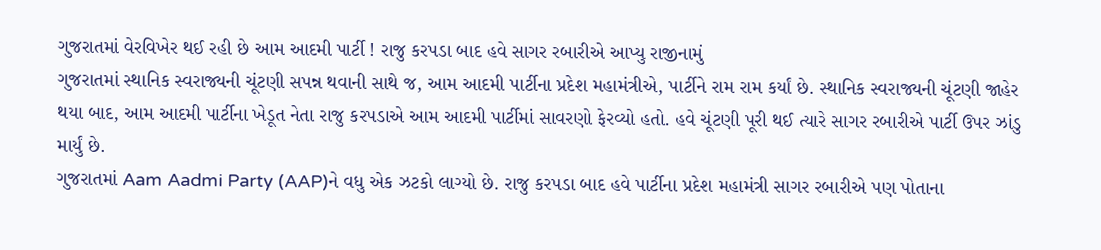ગુજરાતમાં વેરવિખેર થઈ રહી છે આમ આદમી પાર્ટી ! રાજુ કરપડા બાદ હવે સાગર રબારીએ આપ્યુ રાજીનામું
ગુજરાતમાં સ્થાનિક સ્વરાજ્યની ચૂંટણી સપન્ન થવાની સાથે જ, આમ આદમી પાર્ટીના પ્રદેશ મહામંત્રીએ, પાર્ટીને રામ રામ કર્યાં છે. સ્થાનિક સ્વરાજ્યની ચૂંટણી જાહેર થયા બાદ, આમ આદમી પાર્ટીના ખેડૂત નેતા રાજુ કરપડાએ આમ આદમી પાર્ટીમાં સાવરણો ફેરવ્યો હતો. હવે ચૂંટણી પૂરી થઈ ત્યારે સાગર રબારીએ પાર્ટી ઉપર ઝાંડુ માર્યું છે.
ગુજરાતમાં Aam Aadmi Party (AAP)ને વધુ એક ઝટકો લાગ્યો છે. રાજુ કરપડા બાદ હવે પાર્ટીના પ્રદેશ મહામંત્રી સાગર રબારીએ પણ પોતાના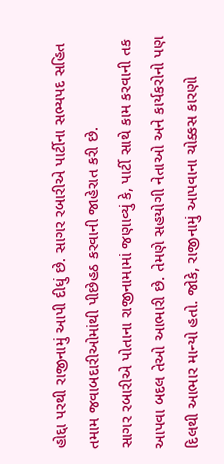હોદ્દા પરથી રાજીનામું આપી દીધું છે. સાગર રબારીએ પાર્ટીના સભ્યપદ સહિત તમામ જવાબદારીઓમાંથી પીછેહઠ કરવાની જાહેરાત કરી છે.
સાગર રબારીએ પોતાના રાજીનામામાં જણાવ્યું કે, પાર્ટી સાથે કામ કરવાની તક આપવા બદલ તેઓ આભારી છે. તેમણે સહયોગી નેતાઓ અને કાર્યકરોનો પણ દિલથી આભાર માન્યો હતો. જોકે, રાજીનામું આપવાના ચોક્કસ કારણો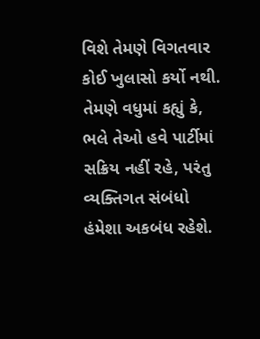વિશે તેમણે વિગતવાર કોઈ ખુલાસો કર્યો નથી.
તેમણે વધુમાં કહ્યું કે, ભલે તેઓ હવે પાર્ટીમાં સક્રિય નહીં રહે, પરંતુ વ્યક્તિગત સંબંધો હંમેશા અકબંધ રહેશે.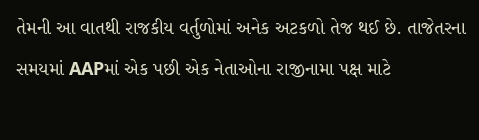તેમની આ વાતથી રાજકીય વર્તુળોમાં અનેક અટકળો તેજ થઈ છે. તાજેતરના સમયમાં AAPમાં એક પછી એક નેતાઓના રાજીનામા પક્ષ માટે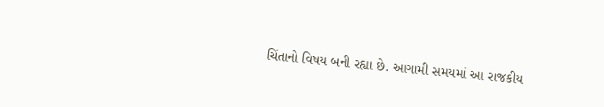ચિંતાનો વિષય બની રહ્યા છે. આગામી સમયમાં આ રાજકીય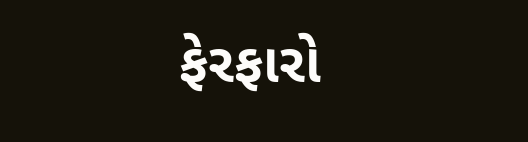ફેરફારો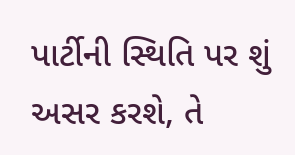પાર્ટીની સ્થિતિ પર શું અસર કરશે, તે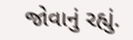જોવાનું રહ્યું.